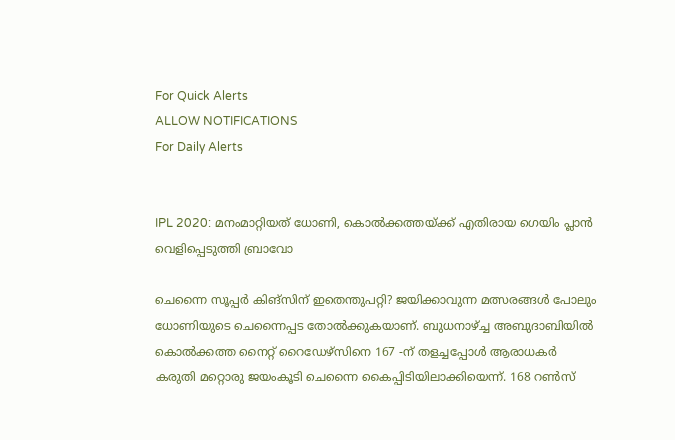For Quick Alerts
ALLOW NOTIFICATIONS
For Daily Alerts


IPL 2020: മനംമാറ്റിയത് ധോണി, കൊല്‍ക്കത്തയ്ക്ക് എതിരായ ഗെയിം പ്ലാന്‍ വെളിപ്പെടുത്തി ബ്രാവോ

ചെന്നൈ സൂപ്പര്‍ കിങ്‌സിന് ഇതെന്തുപറ്റി? ജയിക്കാവുന്ന മത്സരങ്ങള്‍ പോലും ധോണിയുടെ ചെന്നൈപ്പട തോല്‍ക്കുകയാണ്. ബുധനാഴ്ച്ച അബുദാബിയില്‍ കൊല്‍ക്കത്ത നൈറ്റ് റൈഡേഴ്‌സിനെ 167 -ന് തളച്ചപ്പോള്‍ ആരാധകര്‍ കരുതി മറ്റൊരു ജയംകൂടി ചെന്നൈ കൈപ്പിടിയിലാക്കിയെന്ന്. 168 റണ്‍സ്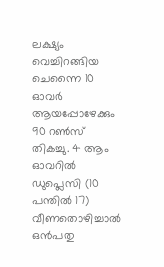ലക്ഷ്യം വെച്ചിറങ്ങിയ ചെന്നൈ 10 ഓവര്‍ ആയപ്പോഴേക്കും 90 റണ്‍സ് തികച്ചു. 4 ആം ഓവറില്‍ ഡുപ്ലെസി (10 പന്തില്‍ 17) വീണതൊഴിച്ചാല്‍ ഒന്‍പതു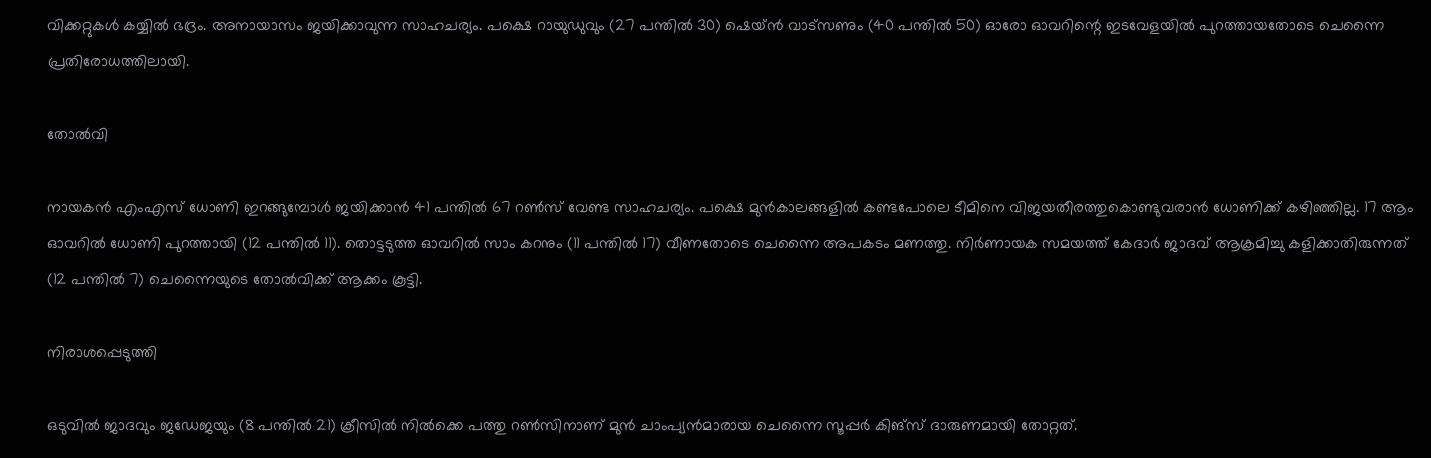വിക്കറ്റുകള്‍ കയ്യില്‍ ഭദ്രം. അനായാസം ജയിക്കാവുന്ന സാഹചര്യം. പക്ഷെ റായുഡുവും (27 പന്തില്‍ 30) ഷെയ്ന്‍ വാട്‌സണും (40 പന്തില്‍ 50) ഓരോ ഓവറിന്റെ ഇടവേളയില്‍ പുറത്തായതോടെ ചെന്നൈ പ്രതിരോധത്തിലായി.

തോൽവി

നായകന്‍ എംഎസ് ധോണി ഇറങ്ങുമ്പോള്‍ ജയിക്കാന്‍ 41 പന്തില്‍ 67 റണ്‍സ് വേണ്ട സാഹചര്യം. പക്ഷെ മുന്‍കാലങ്ങളില്‍ കണ്ടപോലെ ടീമിനെ വിജയതീരത്തുകൊണ്ടുവരാന്‍ ധോണിക്ക് കഴിഞ്ഞില്ല. 17 ആം ഓവറില്‍ ധോണി പുറത്തായി (12 പന്തില്‍ 11). തൊട്ടടുത്ത ഓവറില്‍ സാം കറനും (11 പന്തില്‍ 17) വീണതോടെ ചെന്നൈ അപകടം മണത്തു. നിര്‍ണായക സമയത്ത് കേദാര്‍ ജാദവ് ആക്രമിച്ചു കളിക്കാതിരുന്നത് (12 പന്തില്‍ 7) ചെന്നൈയുടെ തോല്‍വിക്ക് ആക്കം കൂട്ടി.

നിരാശപ്പെടുത്തി

ഒടുവില്‍ ജാദവും ജഡേജയും (8 പന്തില്‍ 21) ക്രീസില്‍ നില്‍ക്കെ പത്തു റണ്‍സിനാണ് മുന്‍ ചാംപ്യന്‍മാരായ ചെന്നൈ സൂപ്പര്‍ കിങ്‌സ് ദാരുണമായി തോറ്റത്.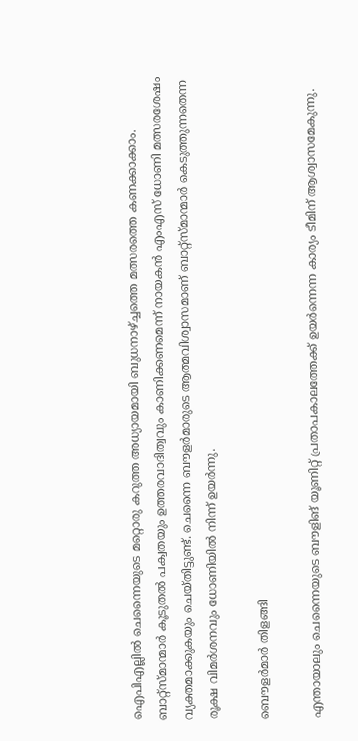ഐപിഎല്ലില്‍ ചെന്നൈയുടെ മറ്റൊരു കറുത്ത അധ്യായമായി ബുധനാഴ്ച്ചത്തെ മത്സരത്തെ കണക്കാക്കാം. ബാറ്റ്‌സ്മാന്മാര്‍ കൂടുതല്‍ പക്വതയും ഉത്തരവാദിത്വവും കാണിക്കണമെന്ന് നായകന്‍ എംഎസ് ധോണി മത്സരശേഷം വ്യക്തമാക്കുകയും ചെയ്തിട്ടുണ്ട്. ചെന്നൈ ബൗളര്‍മാരുടെ ആത്മവിശ്വാസമാണ് ബാറ്റ്‌സ്മാന്മാര്‍ കെടുത്തുന്നതെന്ന രൂക്ഷ വിമര്‍ശനവും ധോണിയില്‍ നിന്ന് ഉയര്‍ന്നു.

ബൌളർമാർ തിളങ്ങി

എന്തായാലും ചെന്നൈയുടെ ബൗളിങ് യൂണിറ്റ് പ്രതാപകാലത്തേക്ക് ഉയര്‍ന്നെന്ന കാര്യം ടീമിന് ആശ്വാസമേകുന്നു.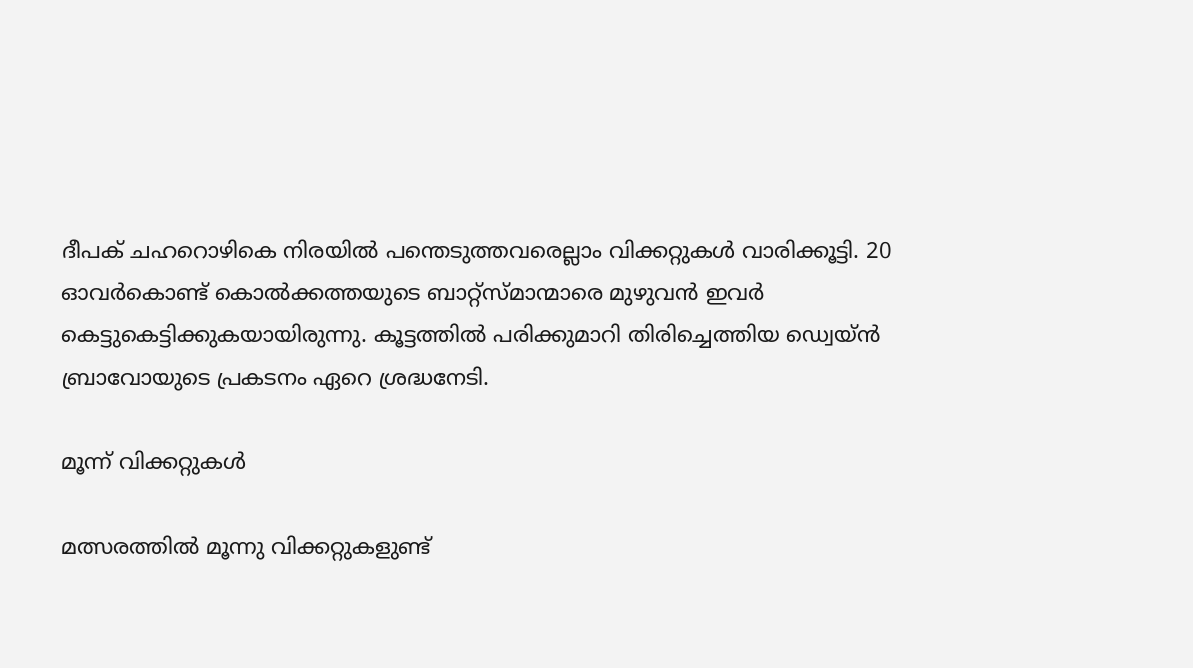ദീപക് ചഹറൊഴികെ നിരയില്‍ പന്തെടുത്തവരെല്ലാം വിക്കറ്റുകള്‍ വാരിക്കൂട്ടി. 20 ഓവര്‍കൊണ്ട് കൊല്‍ക്കത്തയുടെ ബാറ്റ്‌സ്മാന്മാരെ മുഴുവന്‍ ഇവര്‍ കെട്ടുകെട്ടിക്കുകയായിരുന്നു. കൂട്ടത്തില്‍ പരിക്കുമാറി തിരിച്ചെത്തിയ ഡ്വെയ്ന്‍ ബ്രാവോയുടെ പ്രകടനം ഏറെ ശ്രദ്ധനേടി.

മൂന്ന് വിക്കറ്റുകൾ

മത്സരത്തില്‍ മൂന്നു വിക്കറ്റുകളുണ്ട്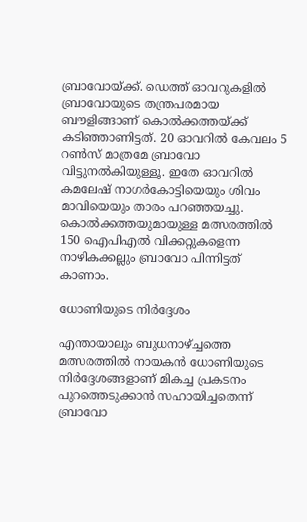ബ്രാവോയ്ക്ക്. ഡെത്ത് ഓവറുകളില്‍ ബ്രാവോയുടെ തന്ത്രപരമായ ബൗളിങ്ങാണ് കൊല്‍ക്കത്തയ്ക്ക് കടിഞ്ഞാണിട്ടത്. 20 ഓവറില്‍ കേവലം 5 റണ്‍സ് മാത്രമേ ബ്രാവോ വിട്ടുനല്‍കിയുള്ളൂ. ഇതേ ഓവറില്‍ കമലേഷ് നാഗര്‍കോട്ടിയെയും ശിവം മാവിയെയും താരം പറഞ്ഞയച്ചു. കൊല്‍ക്കത്തയുമായുള്ള മത്സരത്തില്‍ 150 ഐപിഎല്‍ വിക്കറ്റുകളെന്ന നാഴികക്കല്ലും ബ്രാവോ പിന്നിട്ടത് കാണാം.

ധോണിയുടെ നിർദ്ദേശം

എന്തായാലും ബുധനാഴ്ച്ചത്തെ മത്സരത്തില്‍ നായകന്‍ ധോണിയുടെ നിര്‍ദ്ദേശങ്ങളാണ് മികച്ച പ്രകടനം പുറത്തെടുക്കാന്‍ സഹായിച്ചതെന്ന് ബ്രാവോ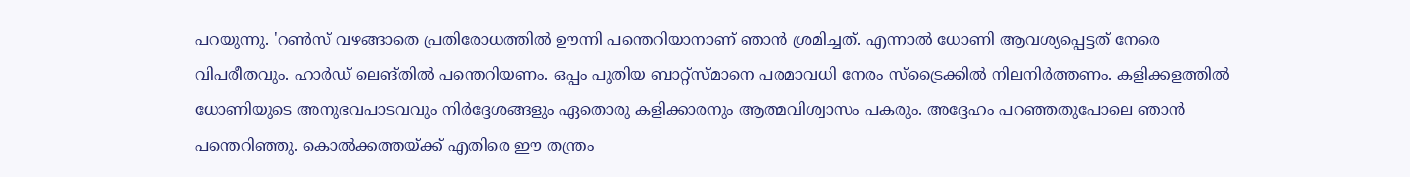പറയുന്നു. 'റണ്‍സ് വഴങ്ങാതെ പ്രതിരോധത്തില്‍ ഊന്നി പന്തെറിയാനാണ് ഞാന്‍ ശ്രമിച്ചത്. എന്നാല്‍ ധോണി ആവശ്യപ്പെട്ടത് നേരെ വിപരീതവും. ഹാര്‍ഡ് ലെങ്തില്‍ പന്തെറിയണം. ഒപ്പം പുതിയ ബാറ്റ്‌സ്മാനെ പരമാവധി നേരം സ്‌ട്രൈക്കില്‍ നിലനിര്‍ത്തണം. കളിക്കളത്തില്‍ ധോണിയുടെ അനുഭവപാടവവും നിര്‍ദ്ദേശങ്ങളും ഏതൊരു കളിക്കാരനും ആത്മവിശ്വാസം പകരും. അദ്ദേഹം പറഞ്ഞതുപോലെ ഞാന്‍ പന്തെറിഞ്ഞു. കൊല്‍ക്കത്തയ്ക്ക് എതിരെ ഈ തന്ത്രം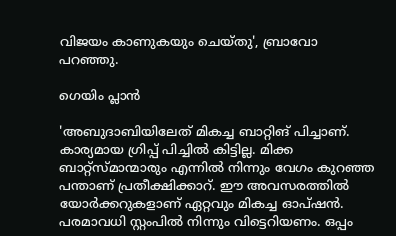വിജയം കാണുകയും ചെയ്തു', ബ്രാവോ പറഞ്ഞു.

ഗെയിം പ്ലാൻ

'അബുദാബിയിലേത് മികച്ച ബാറ്റിങ് പിച്ചാണ്. കാര്യമായ ഗ്രിപ്പ് പിച്ചില്‍ കിട്ടില്ല. മിക്ക ബാറ്റ്‌സ്മാന്മാരും എന്നില്‍ നിന്നും വേഗം കുറഞ്ഞ പന്താണ് പ്രതീക്ഷിക്കാറ്. ഈ അവസരത്തില്‍ യോര്‍ക്കറുകളാണ് ഏറ്റവും മികച്ച ഓപ്ഷന്‍. പരമാവധി സ്റ്റംപില്‍ നിന്നും വിട്ടെറിയണം. ഒപ്പം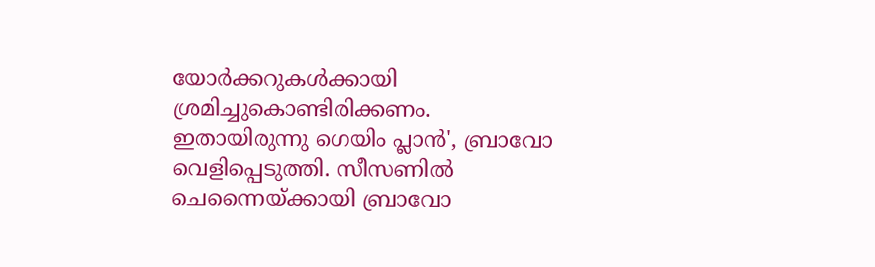യോര്‍ക്കറുകള്‍ക്കായി ശ്രമിച്ചുകൊണ്ടിരിക്കണം. ഇതായിരുന്നു ഗെയിം പ്ലാന്‍', ബ്രാവോ വെളിപ്പെടുത്തി. സീസണില്‍ ചെന്നൈയ്ക്കായി ബ്രാവോ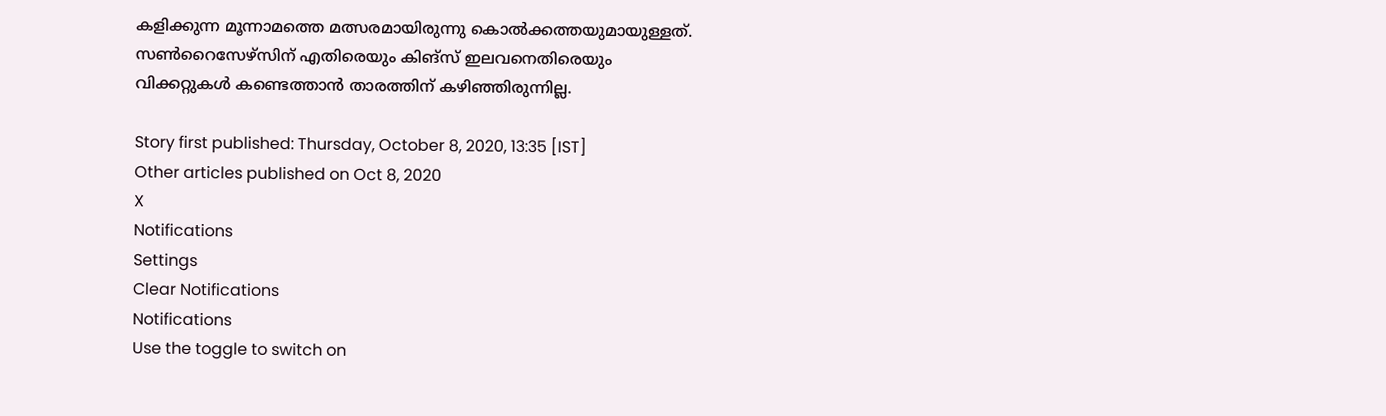കളിക്കുന്ന മൂന്നാമത്തെ മത്സരമായിരുന്നു കൊല്‍ക്കത്തയുമായുള്ളത്. സണ്‍റൈസേഴ്‌സിന് എതിരെയും കിങ്‌സ് ഇലവനെതിരെയും വിക്കറ്റുകള്‍ കണ്ടെത്താന്‍ താരത്തിന് കഴിഞ്ഞിരുന്നില്ല.

Story first published: Thursday, October 8, 2020, 13:35 [IST]
Other articles published on Oct 8, 2020
X
Notifications
Settings
Clear Notifications
Notifications
Use the toggle to switch on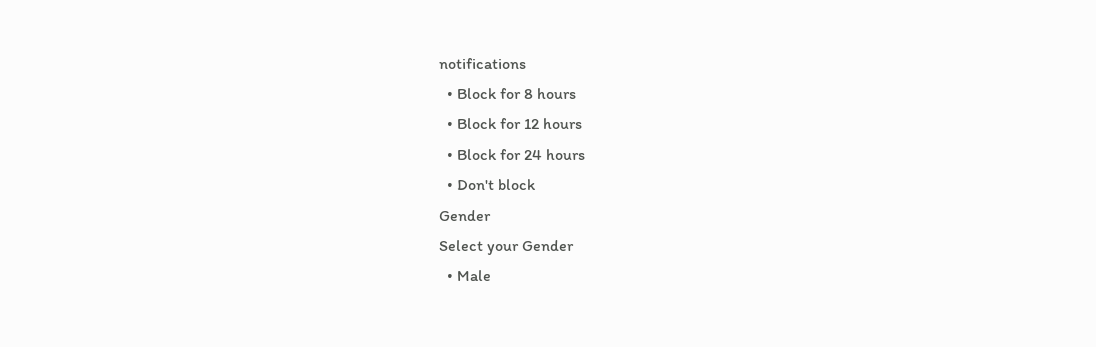notifications
  • Block for 8 hours
  • Block for 12 hours
  • Block for 24 hours
  • Don't block
Gender
Select your Gender
  • Male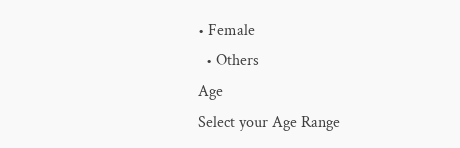• Female
  • Others
Age
Select your Age Range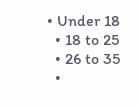• Under 18
  • 18 to 25
  • 26 to 35
  •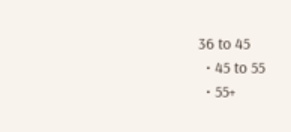36 to 45
  • 45 to 55
  • 55+